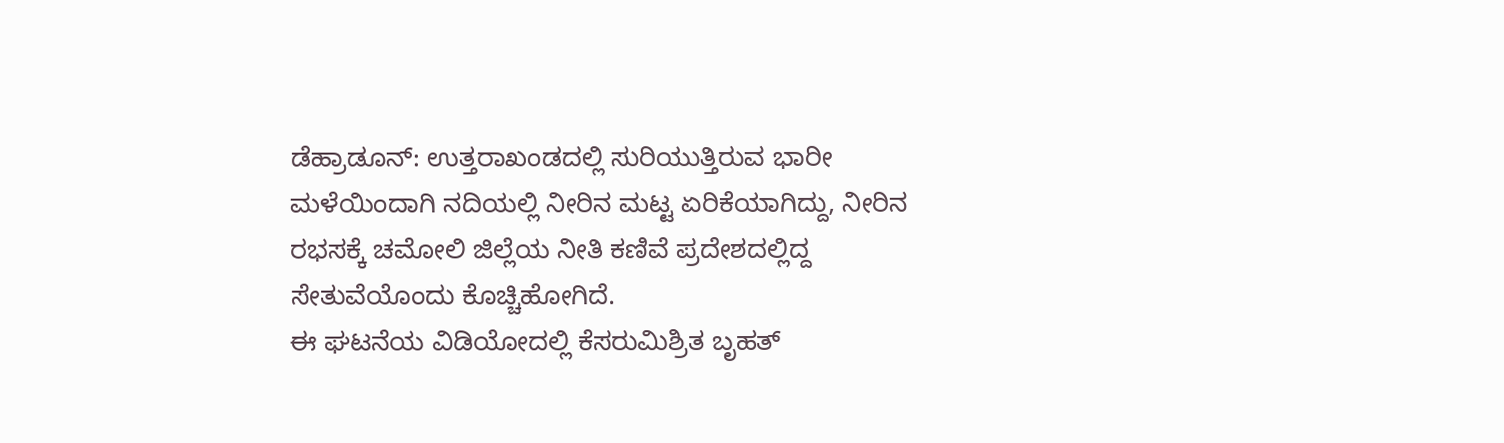ಡೆಹ್ರಾಡೂನ್: ಉತ್ತರಾಖಂಡದಲ್ಲಿ ಸುರಿಯುತ್ತಿರುವ ಭಾರೀ ಮಳೆಯಿಂದಾಗಿ ನದಿಯಲ್ಲಿ ನೀರಿನ ಮಟ್ಟ ಏರಿಕೆಯಾಗಿದ್ದು, ನೀರಿನ ರಭಸಕ್ಕೆ ಚಮೋಲಿ ಜಿಲ್ಲೆಯ ನೀತಿ ಕಣಿವೆ ಪ್ರದೇಶದಲ್ಲಿದ್ದ ಸೇತುವೆಯೊಂದು ಕೊಚ್ಚಿಹೋಗಿದೆ.
ಈ ಘಟನೆಯ ವಿಡಿಯೋದಲ್ಲಿ ಕೆಸರುಮಿಶ್ರಿತ ಬೃಹತ್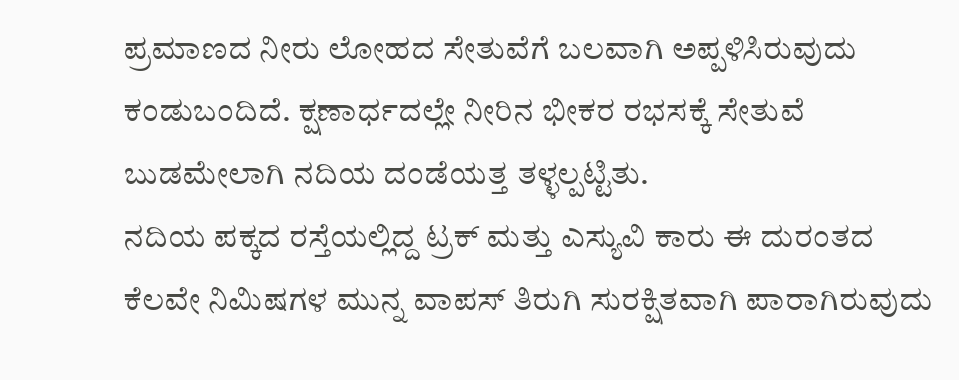ಪ್ರಮಾಣದ ನೀರು ಲೋಹದ ಸೇತುವೆಗೆ ಬಲವಾಗಿ ಅಪ್ಪಳಿಸಿರುವುದು ಕಂಡುಬಂದಿದೆ. ಕ್ಷಣಾರ್ಧದಲ್ಲೇ ನೀರಿನ ಭೀಕರ ರಭಸಕ್ಕೆ ಸೇತುವೆ ಬುಡಮೇಲಾಗಿ ನದಿಯ ದಂಡೆಯತ್ತ ತಳ್ಳಲ್ಪಟ್ಟಿತು.
ನದಿಯ ಪಕ್ಕದ ರಸ್ತೆಯಲ್ಲಿದ್ದ ಟ್ರಕ್ ಮತ್ತು ಎಸ್ಯುವಿ ಕಾರು ಈ ದುರಂತದ ಕೆಲವೇ ನಿಮಿಷಗಳ ಮುನ್ನ ವಾಪಸ್ ತಿರುಗಿ ಸುರಕ್ಷಿತವಾಗಿ ಪಾರಾಗಿರುವುದು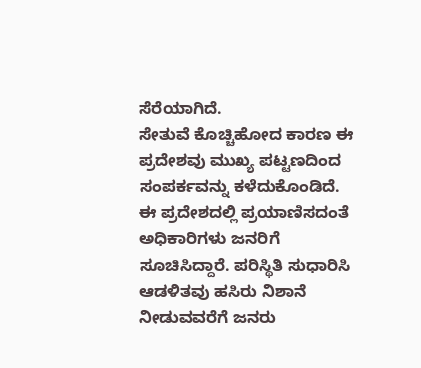ಸೆರೆಯಾಗಿದೆ.
ಸೇತುವೆ ಕೊಚ್ಚಿಹೋದ ಕಾರಣ ಈ ಪ್ರದೇಶವು ಮುಖ್ಯ ಪಟ್ಟಣದಿಂದ ಸಂಪರ್ಕವನ್ನು ಕಳೆದುಕೊಂಡಿದೆ. ಈ ಪ್ರದೇಶದಲ್ಲಿ ಪ್ರಯಾಣಿಸದಂತೆ ಅಧಿಕಾರಿಗಳು ಜನರಿಗೆ ಸೂಚಿಸಿದ್ದಾರೆ. ಪರಿಸ್ಥಿತಿ ಸುಧಾರಿಸಿ ಆಡಳಿತವು ಹಸಿರು ನಿಶಾನೆ ನೀಡುವವರೆಗೆ ಜನರು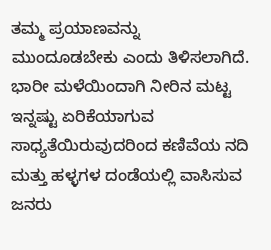ತಮ್ಮ ಪ್ರಯಾಣವನ್ನು ಮುಂದೂಡಬೇಕು ಎಂದು ತಿಳಿಸಲಾಗಿದೆ.
ಭಾರೀ ಮಳೆಯಿಂದಾಗಿ ನೀರಿನ ಮಟ್ಟ ಇನ್ನಷ್ಟು ಏರಿಕೆಯಾಗುವ ಸಾಧ್ಯತೆಯಿರುವುದರಿಂದ ಕಣಿವೆಯ ನದಿ ಮತ್ತು ಹಳ್ಳಗಳ ದಂಡೆಯಲ್ಲಿ ವಾಸಿಸುವ ಜನರು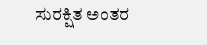ಸುರಕ್ಷಿತ ಅಂತರ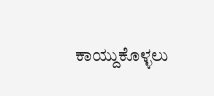ಕಾಯ್ದುಕೊಳ್ಳಲು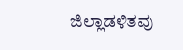ಜಿಲ್ಲಾಡಳಿತವು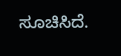ಸೂಚಿಸಿದೆ.